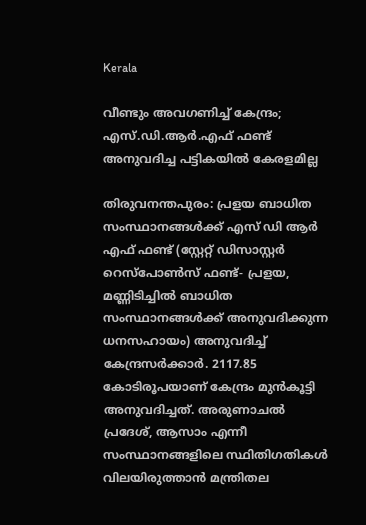Kerala

വീണ്ടും അവഗണിച്ച് കേന്ദ്രം; എസ്.ഡി.ആർ.എഫ് ഫണ്ട് അനുവദിച്ച പട്ടികയിൽ കേരളമില്ല

തിരുവനന്തപുരം: പ്രളയ ബാധിത സംസ്ഥാനങ്ങൾക്ക് എസ് ഡി ആർ എഫ് ഫണ്ട് (സ്റ്റേറ്റ് ഡിസാസ്റ്റർ റെസ്പോൺസ് ഫണ്ട്- പ്രളയ, മണ്ണിടിച്ചിൽ ബാധിത സംസ്ഥാനങ്ങൾക്ക് അനുവദിക്കുന്ന ധനസഹായം) അനുവദിച്ച് കേന്ദ്രസർക്കാർ. 2117.85 കോടിരൂപയാണ് കേന്ദ്രം മുൻകൂട്ടി അനുവദിച്ചത്. അരുണാചൽ പ്രദേശ്, ആസാം എന്നീ സംസ്ഥാനങ്ങളിലെ സ്ഥിതിഗതികൾ വിലയിരുത്താൻ മന്ത്രിതല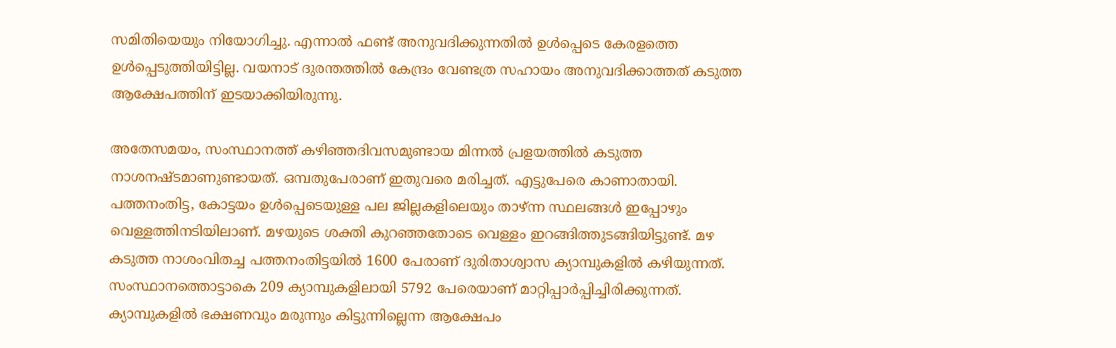സമിതിയെയും നിയോഗിച്ചു. എന്നാൽ ഫണ്ട് അനുവദിക്കുന്നതിൽ ഉൾപ്പെടെ കേരളത്തെ ഉൾപ്പെടുത്തിയിട്ടില്ല. വയനാട് ദുരന്തത്തിൽ കേന്ദ്രം വേണ്ടത്ര സഹായം അനുവദിക്കാത്തത് കടുത്ത ആക്ഷേപത്തിന് ഇടയാക്കിയിരുന്നു.

അതേസമയം, സംസ്ഥാനത്ത് കഴിഞ്ഞദിവസമുണ്ടായ മിന്നൽ പ്രളയത്തിൽ കടുത്ത നാശനഷ്ടമാണുണ്ടായത്. ഒമ്പതുപേരാണ് ഇതുവരെ മരിച്ചത്. എട്ടുപേരെ കാണാതായി. പത്തനംതിട്ട, കോട്ടയം ഉൾപ്പെടെയുള്ള പല ജില്ലകളിലെയും താഴ്ന്ന സ്ഥലങ്ങൾ ഇപ്പോഴും വെള്ളത്തിനടിയിലാണ്. മഴയുടെ ശക്തി കുറഞ്ഞതോടെ വെള്ളം ഇറങ്ങിത്തുടങ്ങിയിട്ടുണ്ട്. മഴ കടുത്ത നാശംവിതച്ച പത്തനംതിട്ടയിൽ 1600 പേരാണ് ദുരിതാശ്വാസ ക്യാമ്പുകളിൽ കഴിയുന്നത്. സംസ്ഥാനത്തൊട്ടാകെ 209 ക്യാമ്പുകളിലായി 5792 പേരെയാണ് മാറ്റിപ്പാർപ്പിച്ചിരിക്കുന്നത്. ക്യാമ്പുകളിൽ ഭക്ഷണവും മരുന്നും കിട്ടുന്നില്ലെന്ന ആക്ഷേപം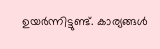ഉയർന്നിട്ടുണ്ട്. കാര്യങ്ങൾ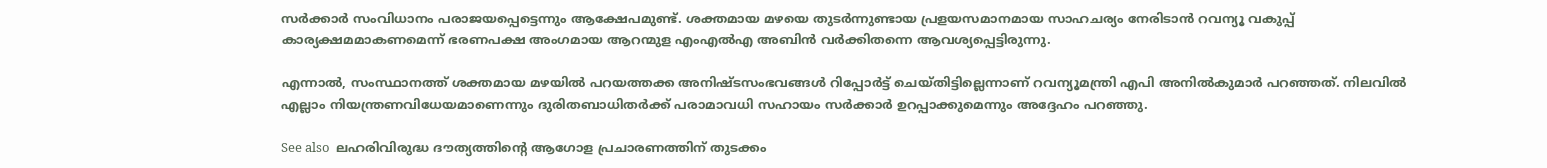സർക്കാർ സംവിധാനം പരാജയപ്പെട്ടെന്നും ആക്ഷേപമുണ്ട്. ശക്തമായ മഴയെ തുടർന്നുണ്ടായ പ്രളയസമാനമായ സാഹചര്യം നേരിടാൻ റവന്യൂ വകുപ്പ് കാര്യക്ഷമമാകണമെന്ന് ഭരണപക്ഷ അംഗമായ ആറന്മുള എംഎൽഎ അബിൻ വർക്കിതന്നെ ആവശ്യപ്പെട്ടിരുന്നു.

എന്നാൽ, സംസ്ഥാനത്ത് ശക്തമായ മഴയിൽ പറയത്തക്ക അനിഷ്ടസംഭവങ്ങൾ റിപ്പോർട്ട് ചെയ്തിട്ടില്ലെന്നാണ് റവന്യൂമന്ത്രി എപി അനിൽകുമാർ പറഞ്ഞത്. നിലവിൽ എല്ലാം നിയന്ത്രണവിധേയമാണെന്നും ദുരിതബാധിതർക്ക് പരാമാവധി സഹായം സർക്കാ‌ർ ഉറപ്പാക്കുമെന്നും അദ്ദേഹം പറഞ്ഞു.

See also  ലഹരിവിരുദ്ധ ദൗത്യത്തിന്റെ ആഗോള പ്രചാരണത്തിന് തുടക്കം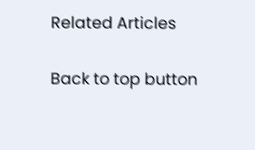Related Articles

Back to top button